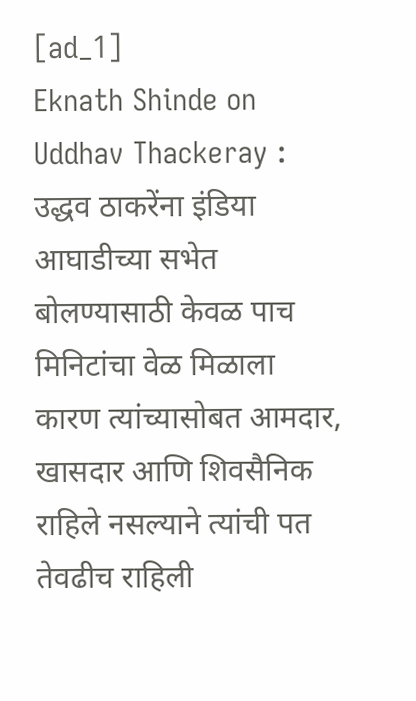[ad_1]
Eknath Shinde on Uddhav Thackeray : उद्धव ठाकरेंना इंडिया आघाडीच्या सभेत बोलण्यासाठी केवळ पाच मिनिटांचा वेळ मिळाला कारण त्यांच्यासोबत आमदार, खासदार आणि शिवसैनिक राहिले नसल्याने त्यांची पत तेवढीच राहिली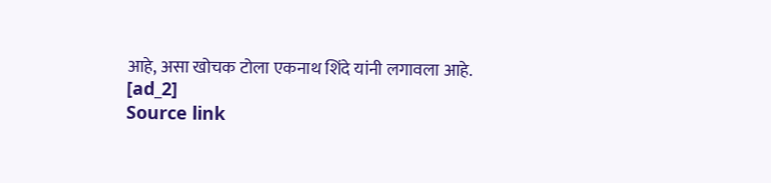आहे, असा खोचक टोला एकनाथ शिंदे यांनी लगावला आहे.
[ad_2]
Source link